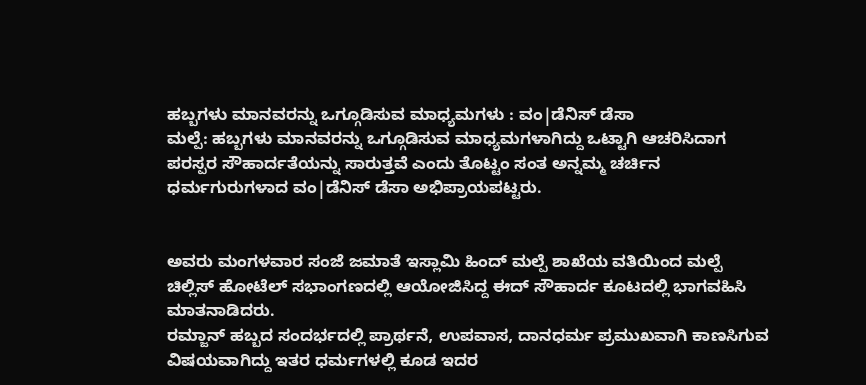ಹಬ್ಬಗಳು ಮಾನವರನ್ನು ಒಗ್ಗೂಡಿಸುವ ಮಾಧ್ಯಮಗಳು : ವಂ|ಡೆನಿಸ್ ಡೆಸಾ
ಮಲ್ಪೆ: ಹಬ್ಬಗಳು ಮಾನವರನ್ನು ಒಗ್ಗೂಡಿಸುವ ಮಾಧ್ಯಮಗಳಾಗಿದ್ದು ಒಟ್ಟಾಗಿ ಆಚರಿಸಿದಾಗ ಪರಸ್ಪರ ಸೌಹಾರ್ದತೆಯನ್ನು ಸಾರುತ್ತವೆ ಎಂದು ತೊಟ್ಟಂ ಸಂತ ಅನ್ನಮ್ಮ ಚರ್ಚಿನ ಧರ್ಮಗುರುಗಳಾದ ವಂ|ಡೆನಿಸ್ ಡೆಸಾ ಅಭಿಪ್ರಾಯಪಟ್ಟರು.


ಅವರು ಮಂಗಳವಾರ ಸಂಜೆ ಜಮಾತೆ ಇಸ್ಲಾಮಿ ಹಿಂದ್ ಮಲ್ಪೆ ಶಾಖೆಯ ವತಿಯಿಂದ ಮಲ್ಪೆ ಚಿಲ್ಲಿಸ್ ಹೋಟೆಲ್ ಸಭಾಂಗಣದಲ್ಲಿ ಆಯೋಜಿಸಿದ್ದ ಈದ್ ಸೌಹಾರ್ದ ಕೂಟದಲ್ಲಿ ಭಾಗವಹಿಸಿ ಮಾತನಾಡಿದರು.
ರಮ್ಜಾನ್ ಹಬ್ಬದ ಸಂದರ್ಭದಲ್ಲಿ ಪ್ರಾರ್ಥನೆ, ಉಪವಾಸ, ದಾನಧರ್ಮ ಪ್ರಮುಖವಾಗಿ ಕಾಣಸಿಗುವ ವಿಷಯವಾಗಿದ್ದು ಇತರ ಧರ್ಮಗಳಲ್ಲಿ ಕೂಡ ಇದರ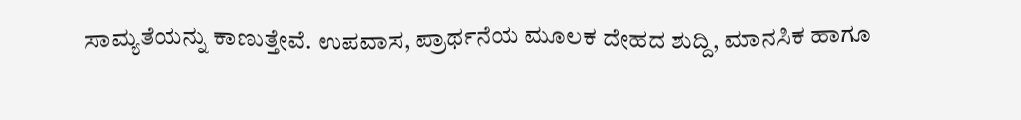ಸಾಮ್ಯತೆಯನ್ನು ಕಾಣುತ್ತೇವೆ. ಉಪವಾಸ, ಪ್ರಾರ್ಥನೆಯ ಮೂಲಕ ದೇಹದ ಶುದ್ದಿ, ಮಾನಸಿಕ ಹಾಗೂ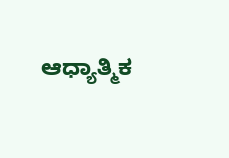ಆಧ್ಯಾತ್ಮಿಕ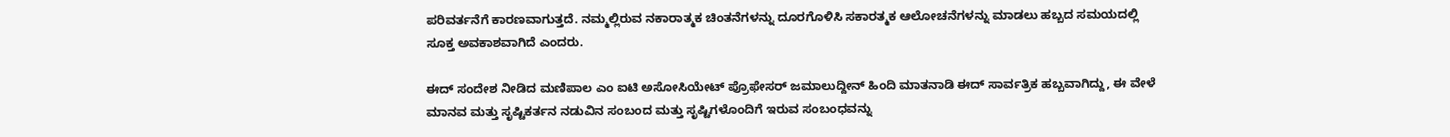ಪರಿವರ್ತನೆಗೆ ಕಾರಣವಾಗುತ್ತದೆ. ನಮ್ಮಲ್ಲಿರುವ ನಕಾರಾತ್ಮಕ ಚಿಂತನೆಗಳನ್ನು ದೂರಗೊಳಿಸಿ ಸಕಾರತ್ಮಕ ಆಲೋಚನೆಗಳನ್ನು ಮಾಡಲು ಹಬ್ಬದ ಸಮಯದಲ್ಲಿ ಸೂಕ್ತ ಅವಕಾಶವಾಗಿದೆ ಎಂದರು.

ಈದ್ ಸಂದೇಶ ನೀಡಿದ ಮಣಿಪಾಲ ಎಂ ಐಟಿ ಅಸೋಸಿಯೇಟ್ ಪ್ರೊಫೇಸರ್ ಜಮಾಲುದ್ದೀನ್ ಹಿಂದಿ ಮಾತನಾಡಿ ಈದ್ ಸಾರ್ವತ್ರಿಕ ಹಬ್ಬವಾಗಿದ್ದು, ಈ ವೇಳೆ ಮಾನವ ಮತ್ತು ಸೃಷ್ಟಿಕರ್ತನ ನಡುವಿನ ಸಂಬಂದ ಮತ್ತು ಸೃಷ್ಟಿಗಳೊಂದಿಗೆ ಇರುವ ಸಂಬಂಧವನ್ನು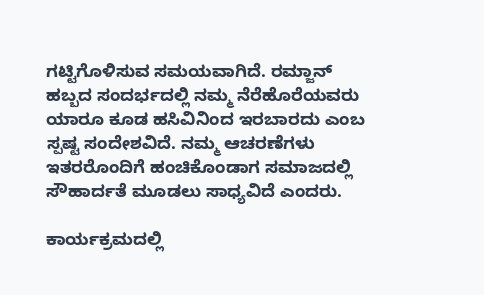ಗಟ್ಟಿಗೊಳಿಸುವ ಸಮಯವಾಗಿದೆ. ರಮ್ಜಾನ್ ಹಬ್ಬದ ಸಂದರ್ಭದಲ್ಲಿ ನಮ್ಮ ನೆರೆಹೊರೆಯವರು ಯಾರೂ ಕೂಡ ಹಸಿವಿನಿಂದ ಇರಬಾರದು ಎಂಬ ಸ್ಪಷ್ಟ ಸಂದೇಶವಿದೆ. ನಮ್ಮ ಆಚರಣೆಗಳು ಇತರರೊಂದಿಗೆ ಹಂಚಿಕೊಂಡಾಗ ಸಮಾಜದಲ್ಲಿ ಸೌಹಾರ್ದತೆ ಮೂಡಲು ಸಾಧ್ಯವಿದೆ ಎಂದರು.

ಕಾರ್ಯಕ್ರಮದಲ್ಲಿ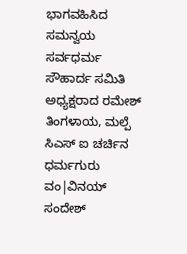ಭಾಗವಹಿಸಿದ ಸಮನ್ವಯ ಸರ್ವಧರ್ಮ ಸೌಹಾರ್ದ ಸಮಿತಿ ಅಧ್ಯಕ್ಷರಾದ ರಮೇಶ್ ತಿಂಗಳಾಯ, ಮಲ್ಪೆ ಸಿಎಸ್ ಐ ಚರ್ಚಿನ ಧರ್ಮಗುರು ವಂ|ವಿನಯ್ ಸಂದೇಶ್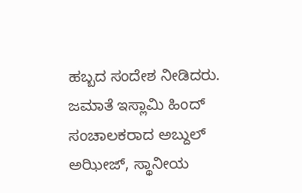ಹಬ್ಬದ ಸಂದೇಶ ನೀಡಿದರು.
ಜಮಾತೆ ಇಸ್ಲಾಮಿ ಹಿಂದ್ ಸಂಚಾಲಕರಾದ ಅಬ್ದುಲ್ ಅಝೀಜ್, ಸ್ಥಾನೀಯ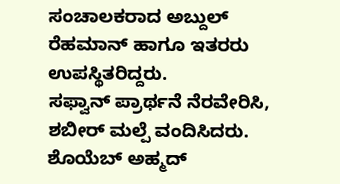ಸಂಚಾಲಕರಾದ ಅಬ್ದುಲ್ ರೆಹಮಾನ್ ಹಾಗೂ ಇತರರು ಉಪಸ್ಥಿತರಿದ್ದರು.
ಸಫ್ವಾನ್ ಪ್ರಾರ್ಥನೆ ನೆರವೇರಿಸಿ, ಶಬೀರ್ ಮಲ್ಪೆ ವಂದಿಸಿದರು. ಶೊಯೆಬ್ ಅಹ್ಮದ್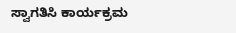ಸ್ವಾಗತಿಸಿ ಕಾರ್ಯಕ್ರಮ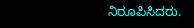ನಿರೂಪಿಸಿದರು.